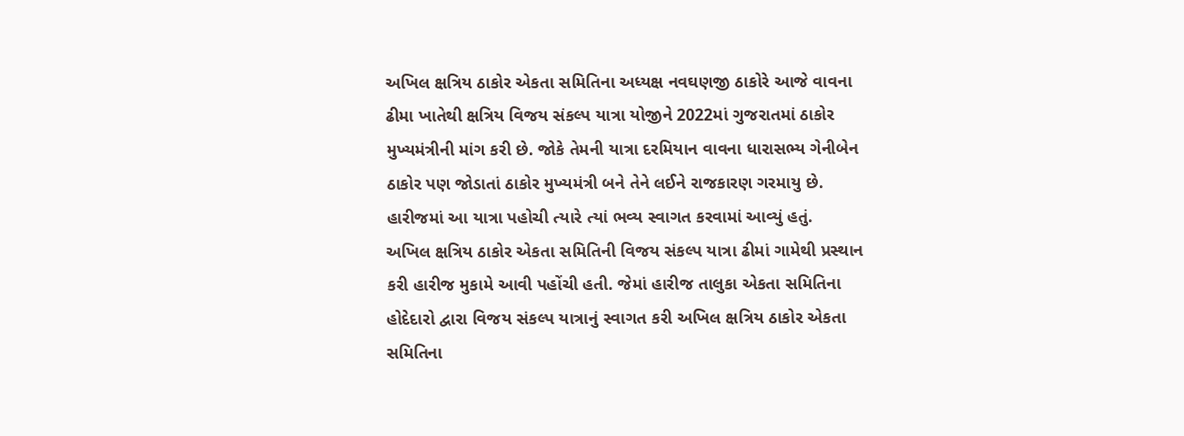અખિલ ક્ષત્રિય ઠાકોર એકતા સમિતિના અધ્યક્ષ નવઘણજી ઠાકોરે આજે વાવના ઢીમા ખાતેથી ક્ષત્રિય વિજય સંકલ્પ યાત્રા યોજીને 2022માં ગુજરાતમાં ઠાકોર મુખ્યમંત્રીની માંગ કરી છે. જોકે તેમની યાત્રા દરમિયાન વાવના ધારાસભ્ય ગેનીબેન ઠાકોર પણ જોડાતાં ઠાકોર મુખ્યમંત્રી બને તેને લઈને રાજકારણ ગરમાયુ છે. હારીજમાં આ યાત્રા પહોચી ત્યારે ત્યાં ભવ્ય સ્વાગત કરવામાં આવ્યું હતું.
અખિલ ક્ષત્રિય ઠાકોર એકતા સમિતિની વિજય સંકલ્પ યાત્રા ઢીમાં ગામેથી પ્રસ્થાન કરી હારીજ મુકામે આવી પહોંચી હતી. જેમાં હારીજ તાલુકા એકતા સમિતિના હોદેદારો દ્વારા વિજય સંકલ્પ યાત્રાનું સ્વાગત કરી અખિલ ક્ષત્રિય ઠાકોર એકતા સમિતિના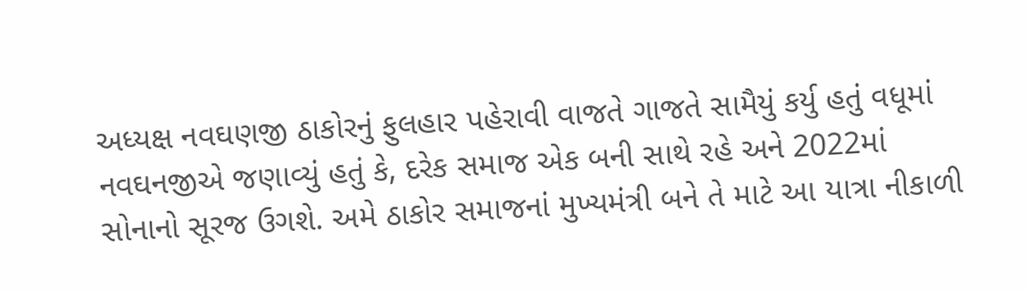અધ્યક્ષ નવઘણજી ઠાકોરનું ફુલહાર પહેરાવી વાજતે ગાજતે સામૈયું કર્યુ હતું વધૂમાં નવઘનજીએ જણાવ્યું હતું કે, દરેક સમાજ એક બની સાથે રહે અને 2022માં સોનાનો સૂરજ ઉગશે. અમે ઠાકોર સમાજનાં મુખ્યમંત્રી બને તે માટે આ યાત્રા નીકાળી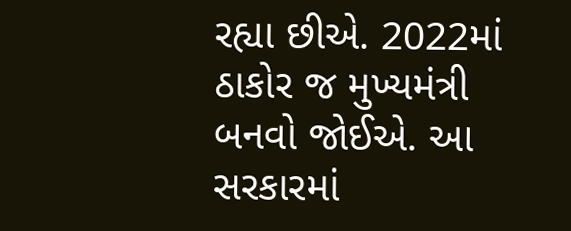રહ્યા છીએ. 2022માં ઠાકોર જ મુખ્યમંત્રી બનવો જોઈએ. આ સરકારમાં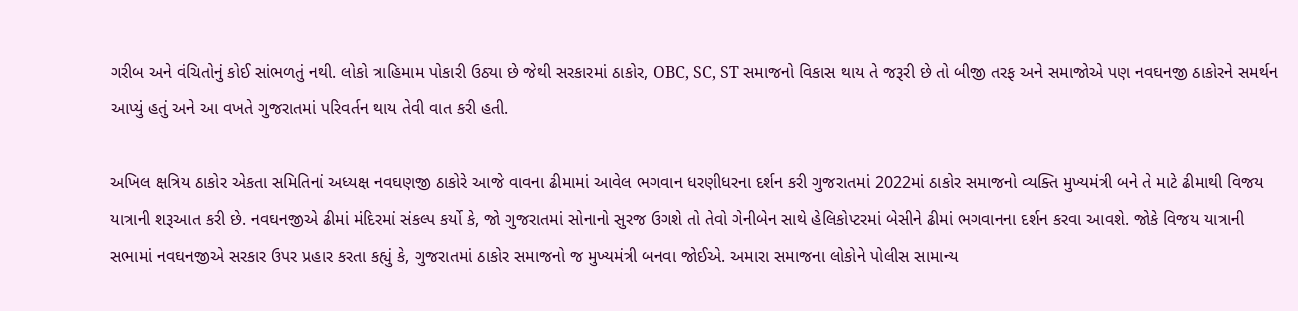ગરીબ અને વંચિતોનું કોઈ સાંભળતું નથી. લોકો ત્રાહિમામ પોકારી ઉઠ્યા છે જેથી સરકારમાં ઠાકોર, OBC, SC, ST સમાજનો વિકાસ થાય તે જરૂરી છે તો બીજી તરફ અને સમાજોએ પણ નવઘનજી ઠાકોરને સમર્થન આપ્યું હતું અને આ વખતે ગુજરાતમાં પરિવર્તન થાય તેવી વાત કરી હતી.

અખિલ ક્ષત્રિય ઠાકોર એકતા સમિતિનાં અધ્યક્ષ નવઘણજી ઠાકોરે આજે વાવના ઢીમામાં આવેલ ભગવાન ધરણીધરના દર્શન કરી ગુજરાતમાં 2022માં ઠાકોર સમાજનો વ્યક્તિ મુખ્યમંત્રી બને તે માટે ઢીમાથી વિજય યાત્રાની શરૂઆત કરી છે. નવઘનજીએ ઢીમાં મંદિરમાં સંકલ્પ કર્યો કે, જો ગુજરાતમાં સોનાનો સુરજ ઉગશે તો તેવો ગેનીબેન સાથે હેલિકોપ્ટરમાં બેસીને ઢીમાં ભગવાનના દર્શન કરવા આવશે. જોકે વિજય યાત્રાની સભામાં નવઘનજીએ સરકાર ઉપર પ્રહાર કરતા કહ્યું કે, ગુજરાતમાં ઠાકોર સમાજનો જ મુખ્યમંત્રી બનવા જોઈએ. અમારા સમાજના લોકોને પોલીસ સામાન્ય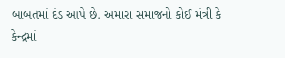બાબતમાં દંડ આપે છે. અમારા સમાજનો કોઈ મંત્રી કે કેન્દ્રમાં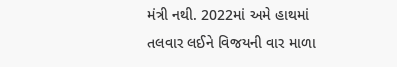મંત્રી નથી. 2022માં અમે હાથમાં તલવાર લઈને વિજયની વાર માળા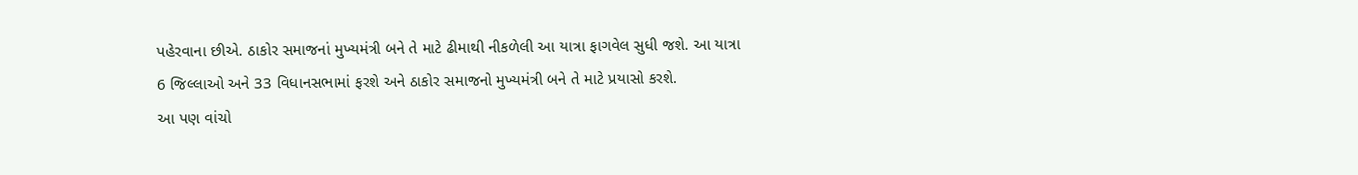પહેરવાના છીએ. ઠાકોર સમાજનાં મુખ્યમંત્રી બને તે માટે ઢીમાથી નીકળેલી આ યાત્રા ફાગવેલ સુધી જશે. આ યાત્રા 6 જિલ્લાઓ અને 33 વિધાનસભામાં ફરશે અને ઠાકોર સમાજનો મુખ્યમંત્રી બને તે માટે પ્રયાસો કરશે.
આ પણ વાંચો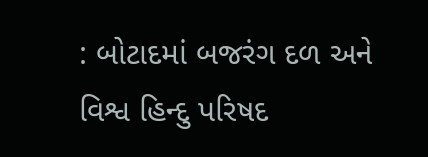: બોટાદમાં બજરંગ દળ અને વિશ્વ હિન્દુ પરિષદ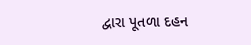દ્વારા પૂતળા દહન